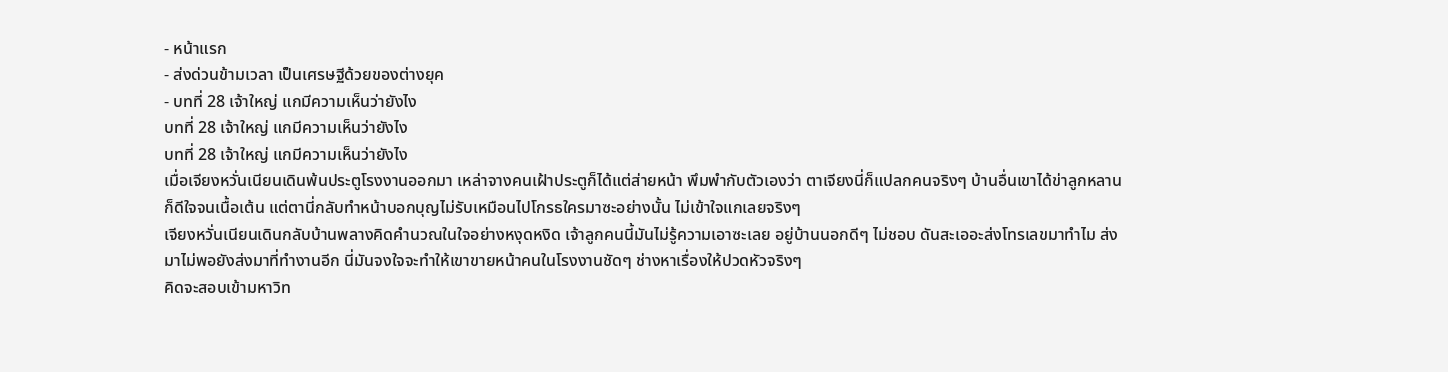- หน้าแรก
- ส่งด่วนข้ามเวลา เป็นเศรษฐีด้วยของต่างยุค
- บทที่ 28 เจ้าใหญ่ แกมีความเห็นว่ายังไง
บทที่ 28 เจ้าใหญ่ แกมีความเห็นว่ายังไง
บทที่ 28 เจ้าใหญ่ แกมีความเห็นว่ายังไง
เมื่อเจียงหวั่นเนียนเดินพ้นประตูโรงงานออกมา เหล่าจางคนเฝ้าประตูก็ได้แต่ส่ายหน้า พึมพำกับตัวเองว่า ตาเจียงนี่ก็แปลกคนจริงๆ บ้านอื่นเขาได้ข่าลูกหลานก็ดีใจจนเนื้อเต้น แต่ตานี่กลับทำหน้าบอกบุญไม่รับเหมือนไปโกรธใครมาซะอย่างนั้น ไม่เข้าใจแกเลยจริงๆ
เจียงหวั่นเนียนเดินกลับบ้านพลางคิดคำนวณในใจอย่างหงุดหงิด เจ้าลูกคนนี้มันไม่รู้ความเอาซะเลย อยู่บ้านนอกดีๆ ไม่ชอบ ดันสะเออะส่งโทรเลขมาทำไม ส่งมาไม่พอยังส่งมาที่ทำงานอีก นี่มันจงใจจะทำให้เขาขายหน้าคนในโรงงานชัดๆ ช่างหาเรื่องให้ปวดหัวจริงๆ
คิดจะสอบเข้ามหาวิท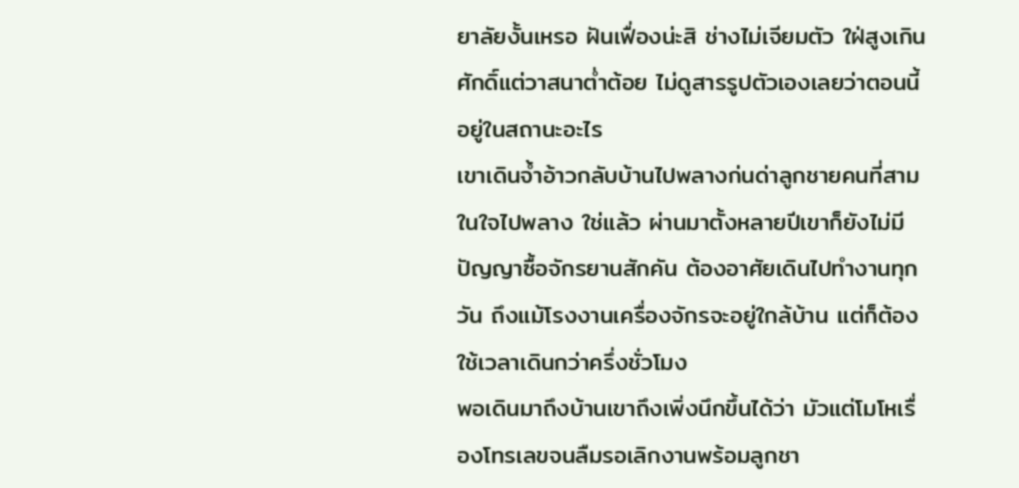ยาลัยงั้นเหรอ ฝันเฟื่องน่ะสิ ช่างไม่เจียมตัว ใฝ่สูงเกินศักดิ์แต่วาสนาต่ำต้อย ไม่ดูสารรูปตัวเองเลยว่าตอนนี้อยู่ในสถานะอะไร
เขาเดินจ้ำอ้าวกลับบ้านไปพลางก่นด่าลูกชายคนที่สามในใจไปพลาง ใช่แล้ว ผ่านมาตั้งหลายปีเขาก็ยังไม่มีปัญญาซื้อจักรยานสักคัน ต้องอาศัยเดินไปทำงานทุกวัน ถึงแม้โรงงานเครื่องจักรจะอยู่ใกล้บ้าน แต่ก็ต้องใช้เวลาเดินกว่าครึ่งชั่วโมง
พอเดินมาถึงบ้านเขาถึงเพิ่งนึกขึ้นได้ว่า มัวแต่โมโหเรื่องโทรเลขจนลืมรอเลิกงานพร้อมลูกชา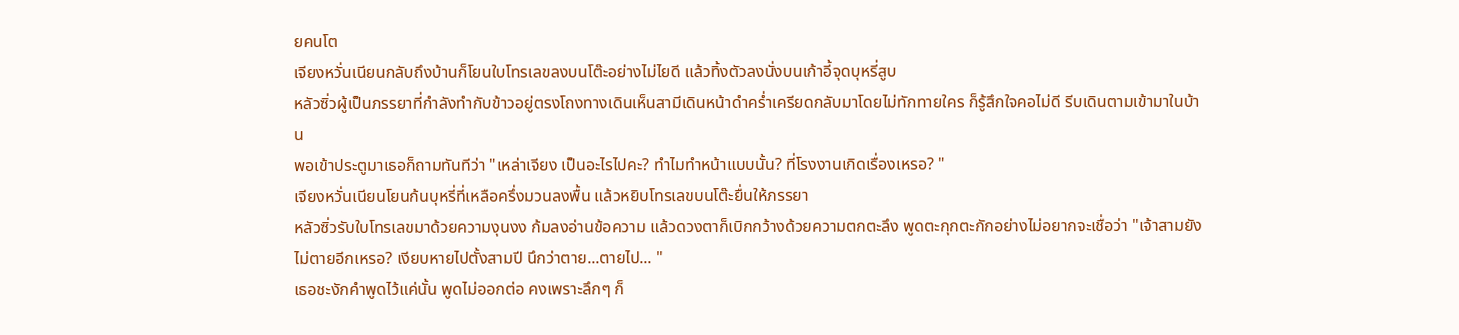ยคนโต
เจียงหวั่นเนียนกลับถึงบ้านก็โยนใบโทรเลขลงบนโต๊ะอย่างไม่ไยดี แล้วทิ้งตัวลงนั่งบนเก้าอี้จุดบุหรี่สูบ
หลัวซิ่วผู้เป็นภรรยาที่กำลังทำกับข้าวอยู่ตรงโถงทางเดินเห็นสามีเดินหน้าดำคร่ำเครียดกลับมาโดยไม่ทักทายใคร ก็รู้สึกใจคอไม่ดี รีบเดินตามเข้ามาในบ้าน
พอเข้าประตูมาเธอก็ถามทันทีว่า "เหล่าเจียง เป็นอะไรไปคะ? ทำไมทำหน้าแบบนั้น? ที่โรงงานเกิดเรื่องเหรอ? "
เจียงหวั่นเนียนโยนก้นบุหรี่ที่เหลือครึ่งมวนลงพื้น แล้วหยิบโทรเลขบนโต๊ะยื่นให้ภรรยา
หลัวซิ่วรับใบโทรเลขมาด้วยความงุนงง ก้มลงอ่านข้อความ แล้วดวงตาก็เบิกกว้างด้วยความตกตะลึง พูดตะกุกตะกักอย่างไม่อยากจะเชื่อว่า "เจ้าสามยังไม่ตายอีกเหรอ? เงียบหายไปตั้งสามปี นึกว่าตาย...ตายไป... "
เธอชะงักคำพูดไว้แค่นั้น พูดไม่ออกต่อ คงเพราะลึกๆ ก็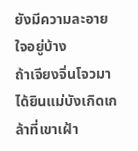ยังมีความละอายใจอยู่บ้าง
ถ้าเจียงจิ่นโจวมาได้ยินแม่บังเกิดเกล้าที่เขาเฝ้า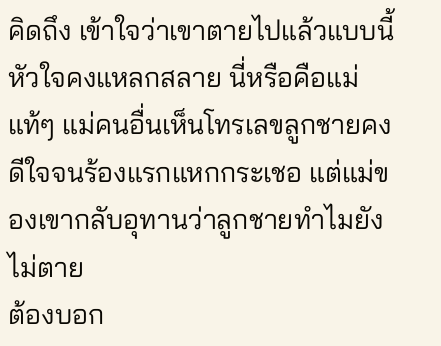คิดถึง เข้าใจว่าเขาตายไปแล้วแบบนี้ หัวใจคงแหลกสลาย นี่หรือคือแม่แท้ๆ แม่คนอื่นเห็นโทรเลขลูกชายคงดีใจจนร้องแรกแหกกระเชอ แต่แม่ของเขากลับอุทานว่าลูกชายทำไมยังไม่ตาย
ต้องบอก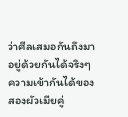ว่าศีลเสมอกันถึงมาอยู่ด้วยกันได้จริงๆ ความเข้ากันได้ของสองผัวเมียคู่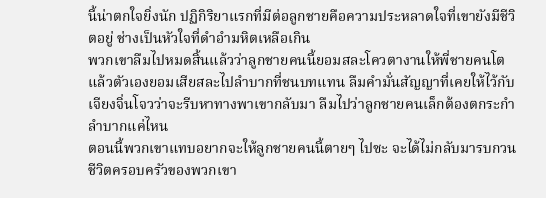นี้น่าตกใจยิ่งนัก ปฏิกิริยาแรกที่มีต่อลูกชายคือความประหลาดใจที่เขายังมีชีวิตอยู่ ช่างเป็นหัวใจที่ดำอำมหิตเหลือเกิน
พวกเขาลืมไปหมดสิ้นแล้วว่าลูกชายคนนี้ยอมสละโควตางานให้พี่ชายคนโต แล้วตัวเองยอมเสียสละไปลำบากที่ชนบทแทน ลืมคำมั่นสัญญาที่เคยให้ไว้กับเจียงจิ่นโจวว่าจะรีบหาทางพาเขากลับมา ลืมไปว่าลูกชายคนเล็กต้องตกระกำลำบากแค่ไหน
ตอนนี้พวกเขาแทบอยากจะให้ลูกชายคนนี้ตายๆ ไปซะ จะได้ไม่กลับมารบกวนชีวิตครอบครัวของพวกเขา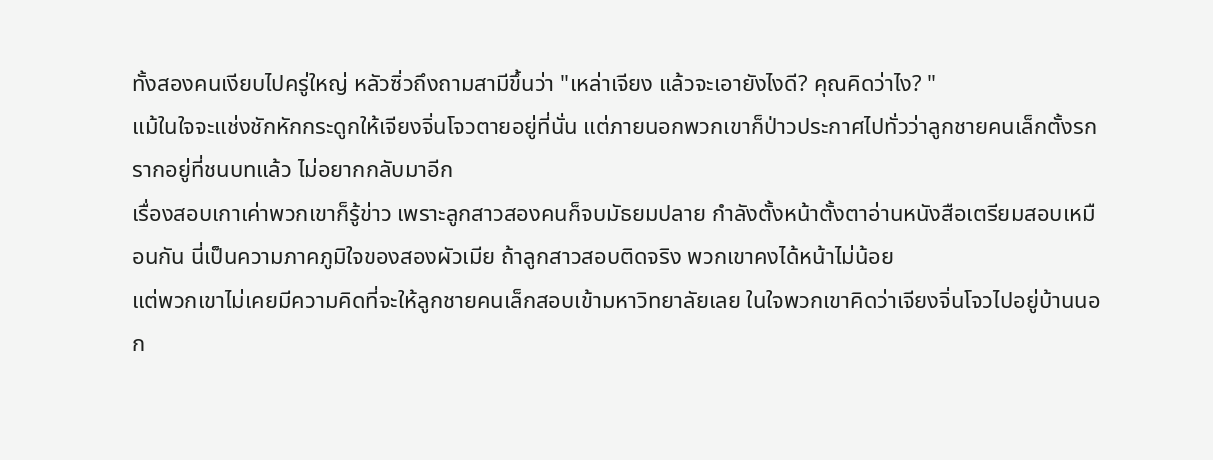ทั้งสองคนเงียบไปครู่ใหญ่ หลัวซิ่วถึงถามสามีขึ้นว่า "เหล่าเจียง แล้วจะเอายังไงดี? คุณคิดว่าไง? "
แม้ในใจจะแช่งชักหักกระดูกให้เจียงจิ่นโจวตายอยู่ที่นั่น แต่ภายนอกพวกเขาก็ป่าวประกาศไปทั่วว่าลูกชายคนเล็กตั้งรกรากอยู่ที่ชนบทแล้ว ไม่อยากกลับมาอีก
เรื่องสอบเกาเค่าพวกเขาก็รู้ข่าว เพราะลูกสาวสองคนก็จบมัธยมปลาย กำลังตั้งหน้าตั้งตาอ่านหนังสือเตรียมสอบเหมือนกัน นี่เป็นความภาคภูมิใจของสองผัวเมีย ถ้าลูกสาวสอบติดจริง พวกเขาคงได้หน้าไม่น้อย
แต่พวกเขาไม่เคยมีความคิดที่จะให้ลูกชายคนเล็กสอบเข้ามหาวิทยาลัยเลย ในใจพวกเขาคิดว่าเจียงจิ่นโจวไปอยู่บ้านนอก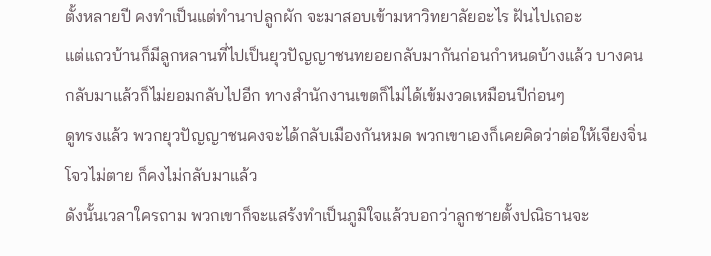ตั้งหลายปี คงทำเป็นแต่ทำนาปลูกผัก จะมาสอบเข้ามหาวิทยาลัยอะไร ฝันไปเถอะ
แต่แถวบ้านก็มีลูกหลานที่ไปเป็นยุวปัญญาชนทยอยกลับมากันก่อนกำหนดบ้างแล้ว บางคนกลับมาแล้วก็ไม่ยอมกลับไปอีก ทางสำนักงานเขตก็ไม่ได้เข้มงวดเหมือนปีก่อนๆ
ดูทรงแล้ว พวกยุวปัญญาชนคงจะได้กลับเมืองกันหมด พวกเขาเองก็เคยคิดว่าต่อให้เจียงจิ่นโจวไม่ตาย ก็คงไม่กลับมาแล้ว
ดังนั้นเวลาใครถาม พวกเขาก็จะแสร้งทำเป็นภูมิใจแล้วบอกว่าลูกชายตั้งปณิธานจะ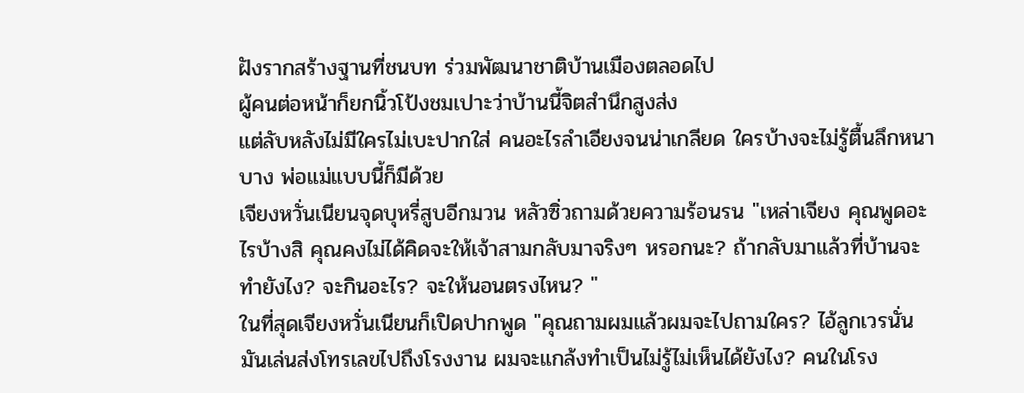ฝังรากสร้างฐานที่ชนบท ร่วมพัฒนาชาติบ้านเมืองตลอดไป
ผู้คนต่อหน้าก็ยกนิ้วโป้งชมเปาะว่าบ้านนี้จิตสำนึกสูงส่ง
แต่ลับหลังไม่มีใครไม่เบะปากใส่ คนอะไรลำเอียงจนน่าเกลียด ใครบ้างจะไม่รู้ตื้นลึกหนาบาง พ่อแม่แบบนี้ก็มีด้วย
เจียงหวั่นเนียนจุดบุหรี่สูบอีกมวน หลัวซิ่วถามด้วยความร้อนรน "เหล่าเจียง คุณพูดอะไรบ้างสิ คุณคงไม่ได้คิดจะให้เจ้าสามกลับมาจริงๆ หรอกนะ? ถ้ากลับมาแล้วที่บ้านจะทำยังไง? จะกินอะไร? จะให้นอนตรงไหน? "
ในที่สุดเจียงหวั่นเนียนก็เปิดปากพูด "คุณถามผมแล้วผมจะไปถามใคร? ไอ้ลูกเวรนั่นมันเล่นส่งโทรเลขไปถึงโรงงาน ผมจะแกล้งทำเป็นไม่รู้ไม่เห็นได้ยังไง? คนในโรง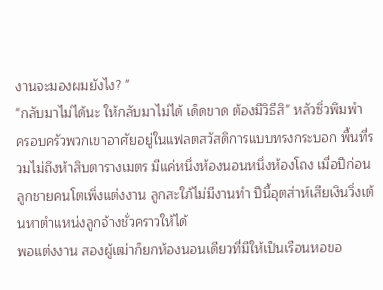งานจะมองผมยังไง? "
"กลับมาไม่ได้นะ ให้กลับมาไม่ได้ เด็ดขาด ต้องมีวิธีสิ" หลัวซิ่วพึมพำ
ครอบครัวพวกเขาอาศัยอยู่ในแฟลตสวัสดิการแบบทรงกระบอก พื้นที่รวมไม่ถึงห้าสิบตารางเมตร มีแค่หนึ่งห้องนอนหนึ่งห้องโถง เมื่อปีก่อนลูกชายคนโตเพิ่งแต่งงาน ลูกสะใภ้ไม่มีงานทำ ปีนี้อุตส่าห์เสียเงินวิ่งเต้นหาตำแหน่งลูกจ้างชั่วคราวให้ได้
พอแต่งงาน สองผู้เฒ่าก็ยกห้องนอนเดียวที่มีให้เป็นเรือนหอขอ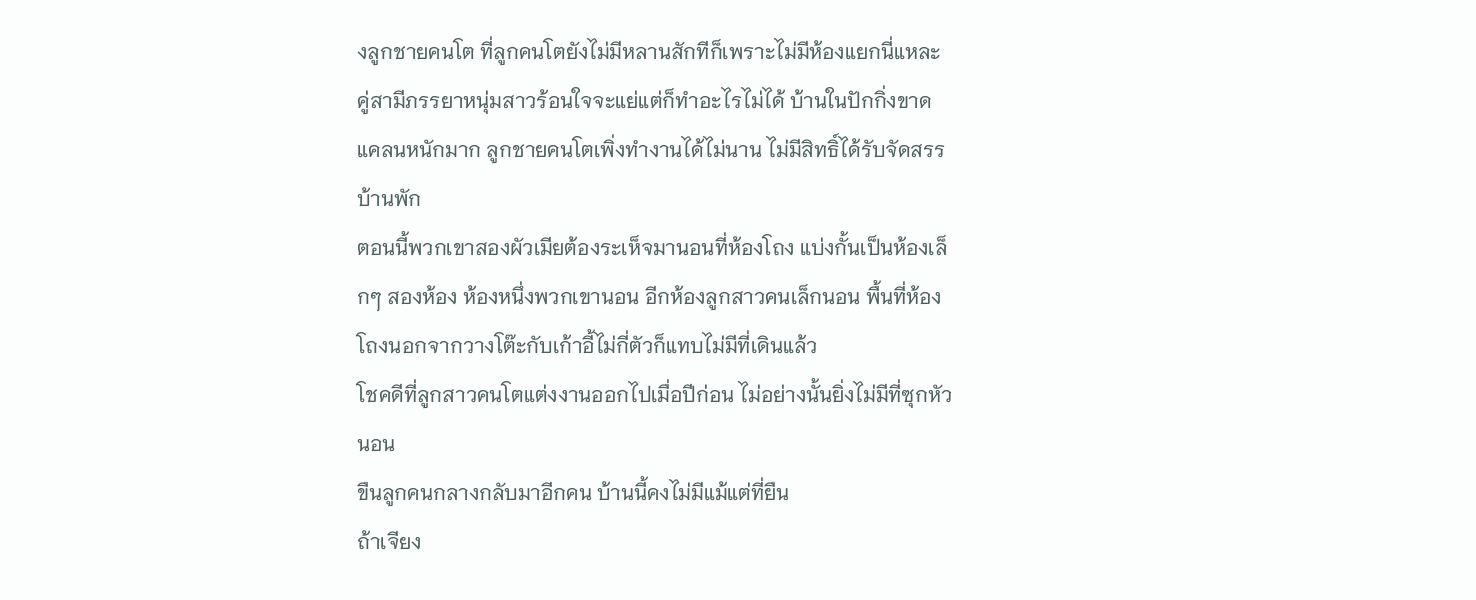งลูกชายคนโต ที่ลูกคนโตยังไม่มีหลานสักทีก็เพราะไม่มีห้องแยกนี่แหละ คู่สามีภรรยาหนุ่มสาวร้อนใจจะแย่แต่ก็ทำอะไรไม่ได้ บ้านในปักกิ่งขาดแคลนหนักมาก ลูกชายคนโตเพิ่งทำงานได้ไม่นาน ไม่มีสิทธิ์ได้รับจัดสรรบ้านพัก
ตอนนี้พวกเขาสองผัวเมียต้องระเห็จมานอนที่ห้องโถง แบ่งกั้นเป็นห้องเล็กๆ สองห้อง ห้องหนึ่งพวกเขานอน อีกห้องลูกสาวคนเล็กนอน พื้นที่ห้องโถงนอกจากวางโต๊ะกับเก้าอี้ไม่กี่ตัวก็แทบไม่มีที่เดินแล้ว
โชคดีที่ลูกสาวคนโตแต่งงานออกไปเมื่อปีก่อน ไม่อย่างนั้นยิ่งไม่มีที่ซุกหัวนอน
ขืนลูกคนกลางกลับมาอีกคน บ้านนี้คงไม่มีแม้แต่ที่ยืน
ถ้าเจียง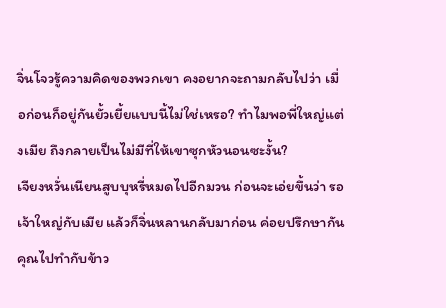จิ่นโจวรู้ความคิดของพวกเขา คงอยากจะถามกลับไปว่า เมื่อก่อนก็อยู่กันยั้วเยี้ยแบบนี้ไม่ใช่เหรอ? ทำไมพอพี่ใหญ่แต่งเมีย ถึงกลายเป็นไม่มีที่ให้เขาซุกหัวนอนซะงั้น?
เจียงหวั่นเนียนสูบบุหรี่หมดไปอีกมวน ก่อนจะเอ่ยขึ้นว่า รอเจ้าใหญ่กับเมีย แล้วก็จิ่นหลานกลับมาก่อน ค่อยปรึกษากัน คุณไปทำกับข้าว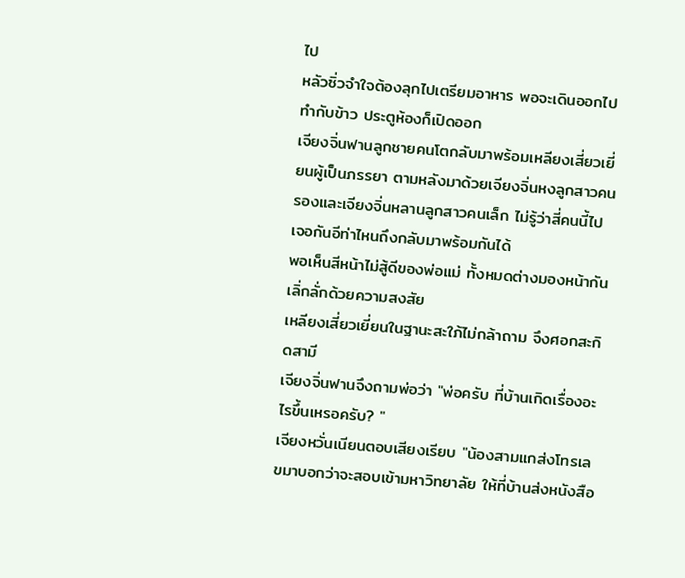ไป
หลัวซิ่วจำใจต้องลุกไปเตรียมอาหาร พอจะเดินออกไปทำกับข้าว ประตูห้องก็เปิดออก
เจียงจิ่นฟานลูกชายคนโตกลับมาพร้อมเหลียงเสี่ยวเยี่ยนผู้เป็นภรรยา ตามหลังมาด้วยเจียงจิ่นหงลูกสาวคนรองและเจียงจิ่นหลานลูกสาวคนเล็ก ไม่รู้ว่าสี่คนนี้ไปเจอกันอีท่าไหนถึงกลับมาพร้อมกันได้
พอเห็นสีหน้าไม่สู้ดีของพ่อแม่ ทั้งหมดต่างมองหน้ากันเลิ่กลั่กด้วยความสงสัย
เหลียงเสี่ยวเยี่ยนในฐานะสะใภ้ไม่กล้าถาม จึงศอกสะกิดสามี
เจียงจิ่นฟานจึงถามพ่อว่า "พ่อครับ ที่บ้านเกิดเรื่องอะไรขึ้นเหรอครับ? "
เจียงหวั่นเนียนตอบเสียงเรียบ "น้องสามแกส่งโทรเลขมาบอกว่าจะสอบเข้ามหาวิทยาลัย ให้ที่บ้านส่งหนังสือ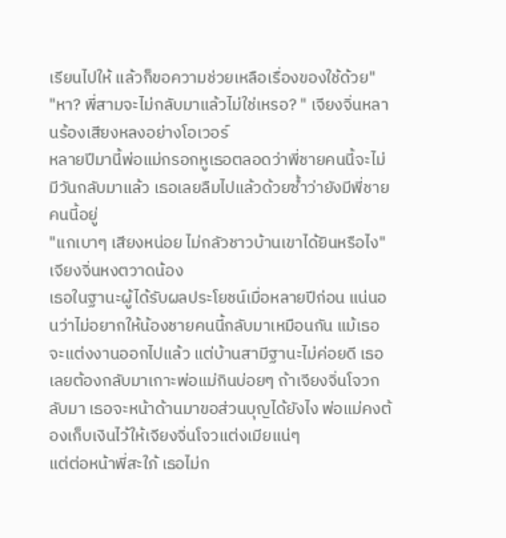เรียนไปให้ แล้วก็ขอความช่วยเหลือเรื่องของใช้ด้วย"
"หา? พี่สามจะไม่กลับมาแล้วไม่ใช่เหรอ? " เจียงจิ่นหลานร้องเสียงหลงอย่างโอเวอร์
หลายปีมานี้พ่อแม่กรอกหูเธอตลอดว่าพี่ชายคนนี้จะไม่มีวันกลับมาแล้ว เธอเลยลืมไปแล้วด้วยซ้ำว่ายังมีพี่ชายคนนี้อยู่
"แกเบาๆ เสียงหน่อย ไม่กลัวชาวบ้านเขาได้ยินหรือไง" เจียงจิ่นหงตวาดน้อง
เธอในฐานะผู้ได้รับผลประโยชน์เมื่อหลายปีก่อน แน่นอนว่าไม่อยากให้น้องชายคนนี้กลับมาเหมือนกัน แม้เธอจะแต่งงานออกไปแล้ว แต่บ้านสามีฐานะไม่ค่อยดี เธอเลยต้องกลับมาเกาะพ่อแม่กินบ่อยๆ ถ้าเจียงจิ่นโจวกลับมา เธอจะหน้าด้านมาขอส่วนบุญได้ยังไง พ่อแม่คงต้องเก็บเงินไว้ให้เจียงจิ่นโจวแต่งเมียแน่ๆ
แต่ต่อหน้าพี่สะใภ้ เธอไม่ก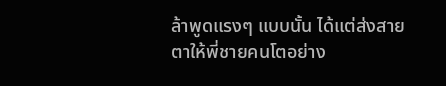ล้าพูดแรงๆ แบบนั้น ได้แต่ส่งสายตาให้พี่ชายคนโตอย่าง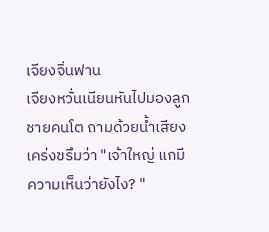เจียงจิ่นฟาน
เจียงหวั่นเนียนหันไปมองลูกชายคนโต ถามด้วยน้ำเสียงเคร่งขรึมว่า "เจ้าใหญ่ แกมีความเห็นว่ายังไง? "